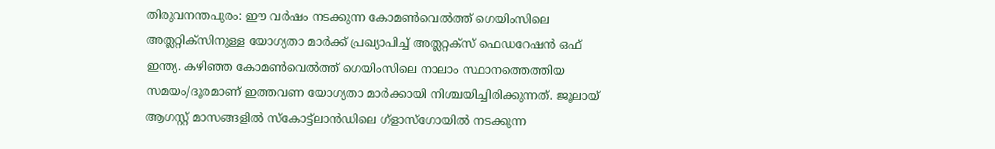തിരുവനന്തപുരം: ഈ വർഷം നടക്കുന്ന കോമൺവെൽത്ത് ഗെയിംസിലെ അത്ലറ്റിക്സിനുള്ള യോഗ്യതാ മാർക്ക് പ്രഖ്യാപിച്ച് അത്ലറ്റക്സ് ഫെഡറേഷൻ ഒഫ് ഇന്ത്യ. കഴിഞ്ഞ കോമൺവെൽത്ത് ഗെയിംസിലെ നാലാം സ്ഥാനത്തെത്തിയ സമയം/ദൂരമാണ് ഇത്തവണ യോഗ്യതാ മാർക്കായി നിശ്ചയിച്ചിരിക്കുന്നത്. ജൂലായ് ആഗസ്റ്റ് മാസങ്ങളിൽ സ്കോട്ട്ലാൻഡിലെ ഗ്ളാസ്ഗോയിൽ നടക്കുന്ന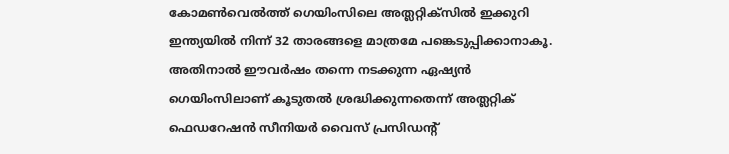കോമൺവെൽത്ത് ഗെയിംസിലെ അത്ലറ്റിക്സിൽ ഇക്കുറി ഇന്ത്യയിൽ നിന്ന് 32 താരങ്ങളെ മാത്രമേ പങ്കെടുപ്പിക്കാനാകൂ. അതിനാൽ ഈവർഷം തന്നെ നടക്കുന്ന ഏഷ്യൻ ഗെയിംസിലാണ് കൂടുതൽ ശ്രദ്ധിക്കുന്നതെന്ന് അത്ലറ്റിക് ഫെഡറേഷൻ സീനിയർ വൈസ് പ്രസിഡന്റ്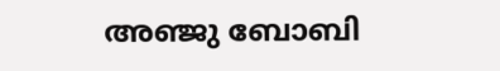അഞ്ജു ബോബി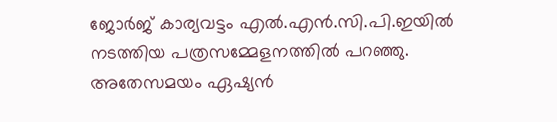ജോർജ് കാര്യവട്ടം എൽ.എൻ.സി.പി.ഇയിൽ നടത്തിയ പത്രസമ്മേളനത്തിൽ പറഞ്ഞു.
അതേസമയം ഏഷ്യൻ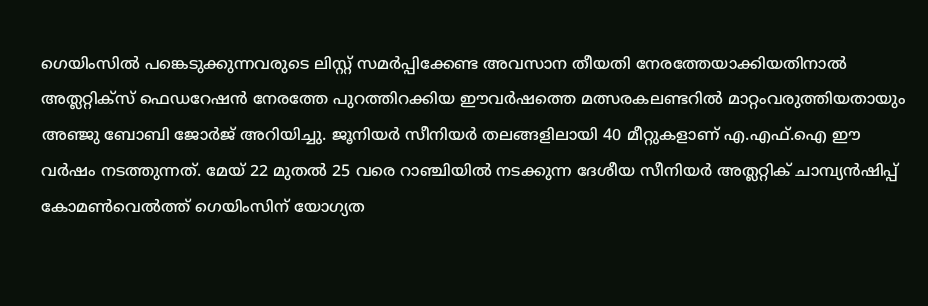ഗെയിംസിൽ പങ്കെടുക്കുന്നവരുടെ ലിസ്റ്റ് സമർപ്പിക്കേണ്ട അവസാന തീയതി നേരത്തേയാക്കിയതിനാൽ അത്ലറ്റിക്സ് ഫെഡറേഷൻ നേരത്തേ പുറത്തിറക്കിയ ഈവർഷത്തെ മത്സരകലണ്ടറിൽ മാറ്റംവരുത്തിയതായും അഞ്ജു ബോബി ജോർജ് അറിയിച്ചു. ജൂനിയർ സീനിയർ തലങ്ങളിലായി 40 മീറ്റുകളാണ് എ.എഫ്.ഐ ഈ വർഷം നടത്തുന്നത്. മേയ് 22 മുതൽ 25 വരെ റാഞ്ചിയിൽ നടക്കുന്ന ദേശീയ സീനിയർ അത്ലറ്റിക് ചാമ്പ്യൻഷിപ്പ് കോമൺവെൽത്ത് ഗെയിംസിന് യോഗ്യത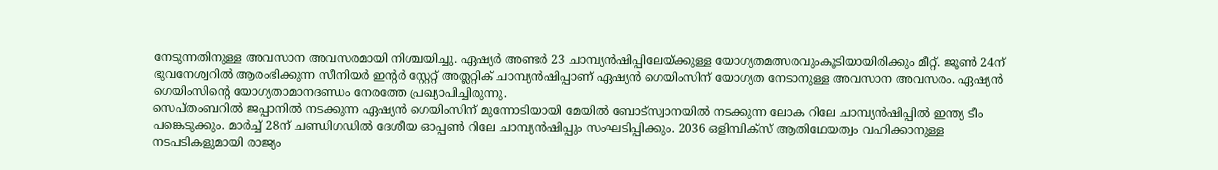നേടുന്നതിനുള്ള അവസാന അവസരമായി നിശ്ചയിച്ചു. ഏഷ്യർ അണ്ടർ 23 ചാമ്പ്യൻഷിപ്പിലേയ്ക്കുള്ള യോഗ്യതമത്സരവുംകൂടിയായിരിക്കും മീറ്റ്. ജൂൺ 24ന് ഭുവനേശ്വറിൽ ആരംഭിക്കുന്ന സീനിയർ ഇന്റർ സ്റ്റേറ്റ് അത്ലറ്റിക് ചാമ്പ്യൻഷിപ്പാണ് ഏഷ്യൻ ഗെയിംസിന് യോഗ്യത നേടാനുള്ള അവസാന അവസരം. ഏഷ്യൻ ഗെയിംസിന്റെ യോഗ്യതാമാനദണ്ഡം നേരത്തേ പ്രഖ്യാപിച്ചിരുന്നു.
സെപ്തംബറിൽ ജപ്പാനിൽ നടക്കുന്ന ഏഷ്യൻ ഗെയിംസിന് മുന്നോടിയായി മേയിൽ ബോട്സ്വാനയിൽ നടക്കുന്ന ലോക റിലേ ചാമ്പ്യൻഷിപ്പിൽ ഇന്ത്യ ടീം പങ്കെടുക്കും. മാർച്ച് 28ന് ചണ്ഡിഗഡിൽ ദേശീയ ഓപ്പൺ റിലേ ചാമ്പ്യൻഷിപ്പും സംഘടിപ്പിക്കും. 2036 ഒളിമ്പിക്സ് ആതിഥേയത്വം വഹിക്കാനുള്ള നടപടികളുമായി രാജ്യം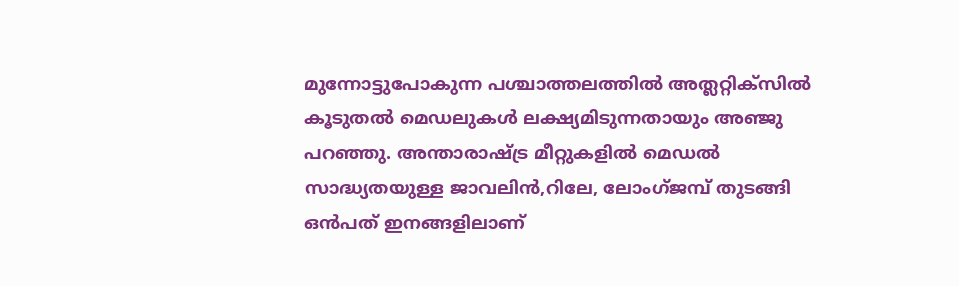മുന്നോട്ടുപോകുന്ന പശ്ചാത്തലത്തിൽ അത്ലറ്റിക്സിൽ കൂടുതൽ മെഡലുകൾ ലക്ഷ്യമിടുന്നതായും അഞ്ജു പറഞ്ഞു. അന്താരാഷ്ട്ര മീറ്റുകളിൽ മെഡൽ സാദ്ധ്യതയുള്ള ജാവലിൻ,റിലേ, ലോംഗ്ജമ്പ് തുടങ്ങി ഒൻപത് ഇനങ്ങളിലാണ്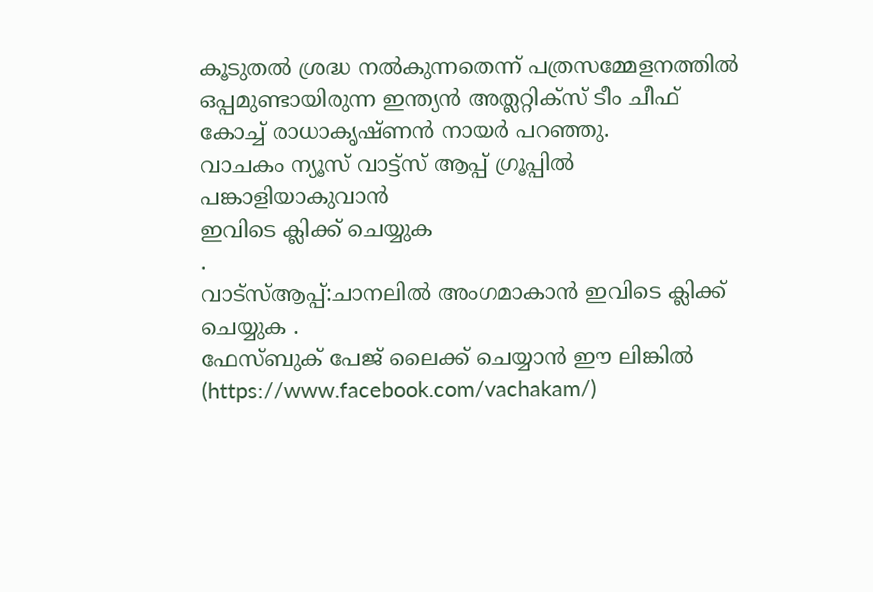കൂടുതൽ ശ്രദ്ധ നൽകുന്നതെന്ന് പത്രസമ്മേളനത്തിൽ ഒപ്പമുണ്ടായിരുന്ന ഇന്ത്യൻ അത്ലറ്റിക്സ് ടീം ചീഫ് കോച്ച് രാധാകൃഷ്ണൻ നായർ പറഞ്ഞു.
വാചകം ന്യൂസ് വാട്ട്സ് ആപ്പ് ഗ്രൂപ്പിൽ പങ്കാളിയാകുവാൻ
ഇവിടെ ക്ലിക്ക് ചെയ്യുക
.
വാട്സ്ആപ്പ്:ചാനലിൽ അംഗമാകാൻ ഇവിടെ ക്ലിക്ക് ചെയ്യുക .
ഫേസ്ബുക് പേജ് ലൈക്ക് ചെയ്യാൻ ഈ ലിങ്കിൽ (https://www.facebook.com/vachakam/)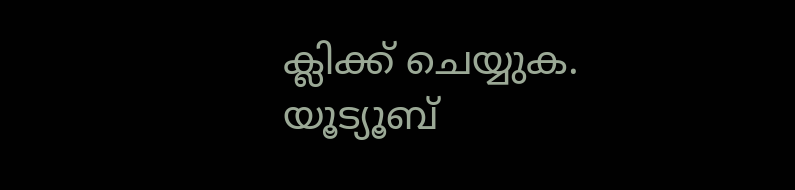ക്ലിക്ക് ചെയ്യുക.
യൂട്യൂബ്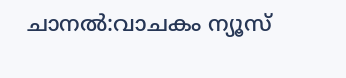ചാനൽ:വാചകം ന്യൂസ്